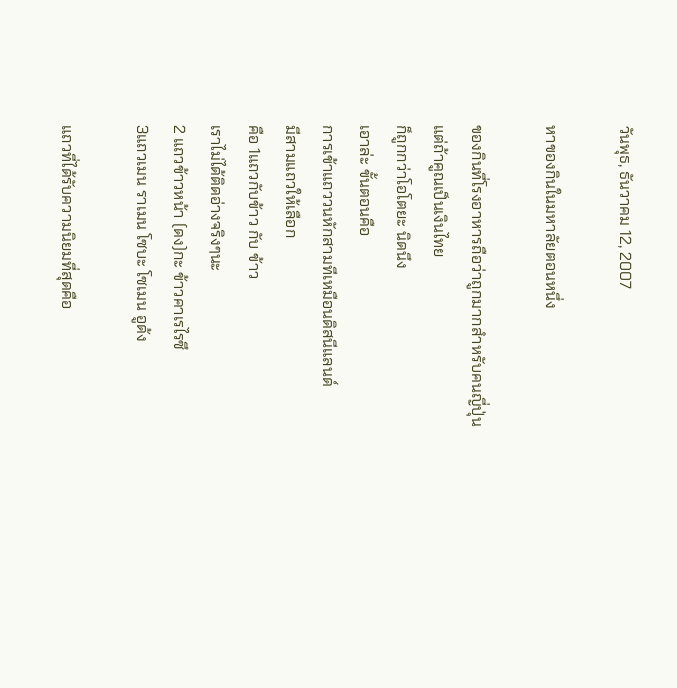วันพุธ, ธันวาคม 12, 2007

หาของกินในมหาลัยตอนหนึ่ง

ของกินที่โรงอาหารถือว่าถูกมากสำหรับคนญี่ปุ่น
แต่ถ้าคูณเป็นเงินไทย
ก็ถูกกว่าโอโตยะ นิดนึง
เอาล่ะ ขั้นตอนคือ
การเข้าแถววนหักสามทีเหมือนดิสนีแลนด์
มีสามแถวให้เลือก
คือ 1แถวกับข้าว กับ ข้าว
เราไม่ได้ติดอ่างจริงๆนะ
2 แถวข้าวหน้า (ดง)กะ ข้าวคาเรไรซึ
3แถวเมน ราเมน โซบะ โซเมน อูด้ง

แถวที่ได้รับความนิยมที่สุดคือ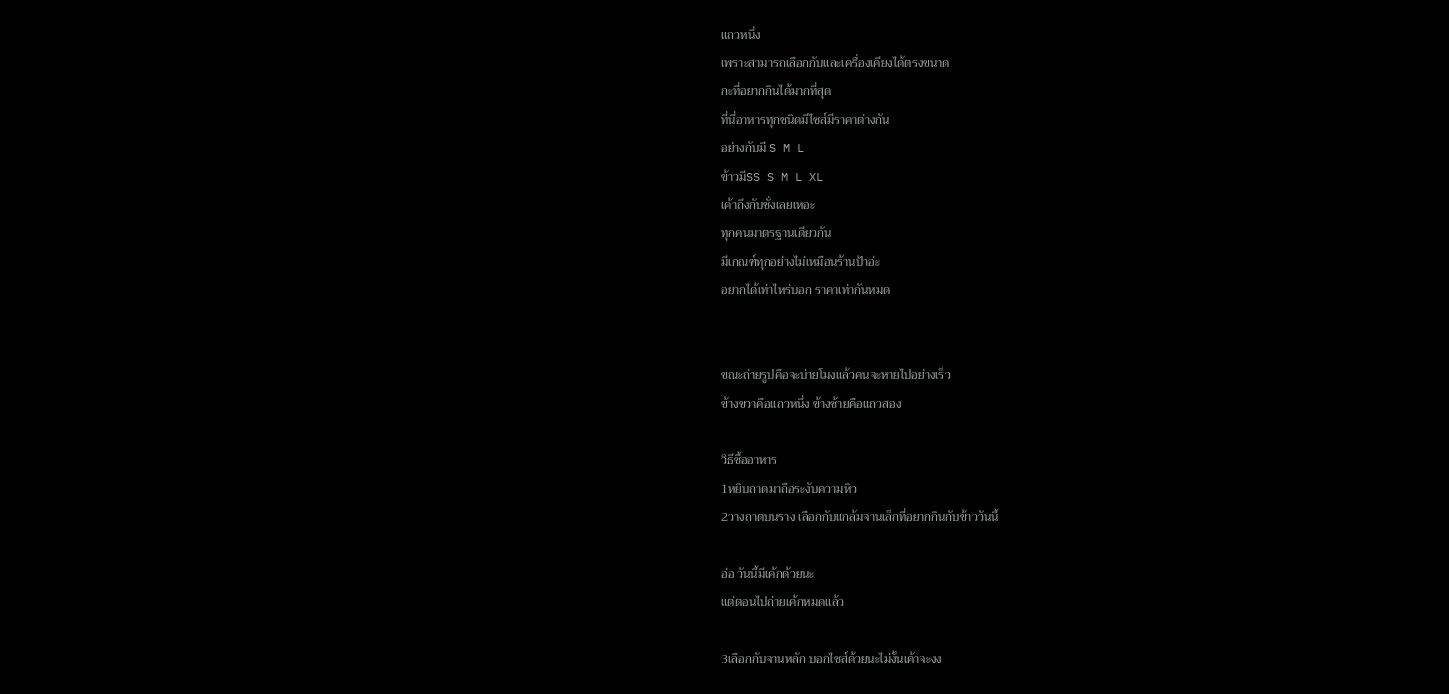แถวหนึ่ง
เพราะสามารถเลือกกับและเครื่องเคียงได้ตรงขนาด
กะที่อยากกินได้มากที่สุด
ที่นี่อาหารทุกชนิดมีไซส์มีราคาต่างกัน
อย่างกับมี S M L
ข้าวมีSS S M L XL
เค้าถึงกับชั่งเลยเหอะ
ทุกคนมาตรฐานเดียวกัน
มีเกณฑ์ทุกอย่างไม่เหมือนร้านป้าอ่ะ
อยากได้เท่าไหร่บอก ราคาเท่ากันหมด


ขณะถ่ายรูปคือจะบ่ายโมงแล้วคนจะหายไปอย่างเร็ว
ข้างขวาคือแถวหนึ่ง ข้างซ้ายคือแถวสอง

วิธีซื้ออาหาร
1หยิบถาดมาถือระงับความหิว
2วางถาดบนราง เลือกกับแกล้มจานเล็กที่อยากกินกับข้าววันนี้

อ่อ วันนี้มีเค้กด้วยนะ
แต่ตอนไปถ่ายเค้กหมดแล้ว

3เลือกกับจานหลัก บอกไซส์ด้วยนะไม่งั้นเค้าจะงง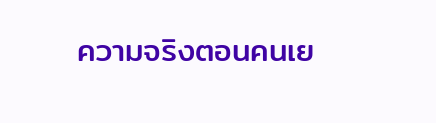ความจริงตอนคนเย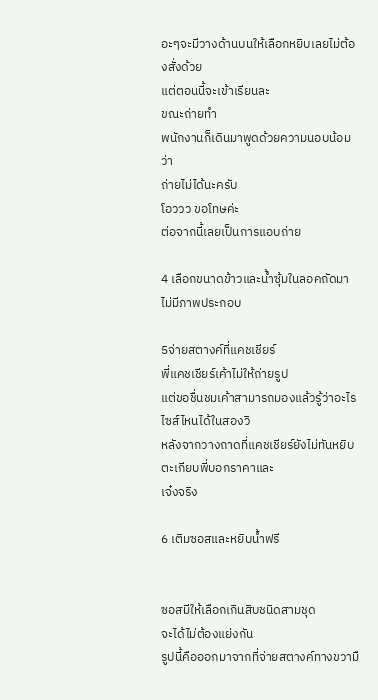อะๆจะมีวางด้านบนให้เลือกหยิบเลยไม่ต้องสั่งด้วย
แต่ตอนนี้จะเข้าเรียนละ
ขณะถ่ายทำ
พนักงานก็เดินมาพูดด้วยความนอบน้อมว่า
ถ่ายไม่ได้นะครับ
โอววว ขอโทษค่ะ
ต่อจากนี้เลยเป็นการแอบถ่าย

4 เลือกขนาดข้าวและน้ำซุ้มในลอคถัดมาไม่มีภาพประกอบ

5จ่ายสตางค์ที่แคชเชียร์
พี่แคชเชียร์เค้าไม่ให้ถ่ายรูป
แต่ขอชื่นชมเค้าสามารถมองแล้วรู้ว่าอะไรไซส์ไหนได้ในสองวิ
หลังจากวางถาดที่แคชเชียร์ยังไม่ทันหยิบตะเกียบพี่บอกราคาและ
เจ๋งจริง

6 เติมซอสและหยิบน้ำฟรี


ซอสมีให้เลือกเกินสิบชนิดสามชุด
จะได้ไม่ต้องแย่งกัน
รูปนี้คือออกมาจากที่จ่ายสตางค์ทางขวามื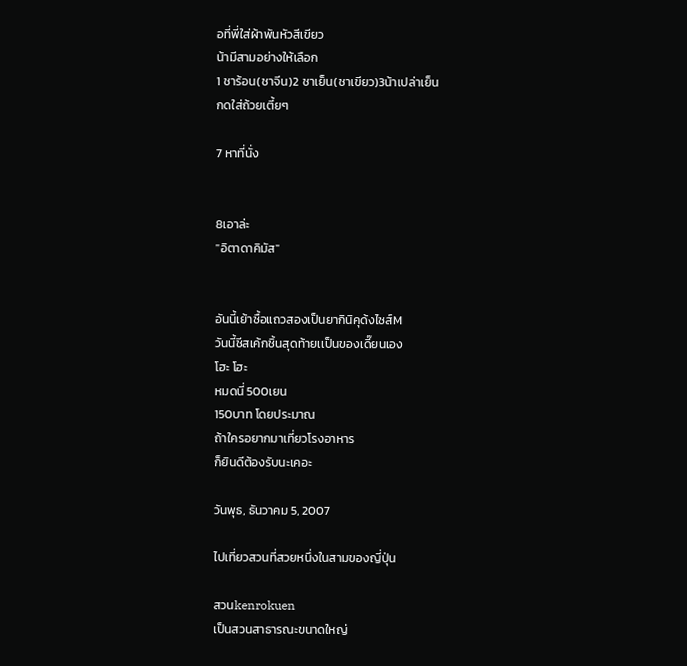อที่พี่ใส่ผ้าพันหัวสีเขียว
น้ามีสามอย่างให้เลือก
1 ชาร้อน(ชาจีน)2 ชาเย็น(ชาเขียว)3น้าเปล่าเย็น
กดใส่ถ้วยเตี้ยๆ

7 หาที่นั่ง


8เอาล่ะ
"อิตาดาคิมัส"


อันนี้เย้าซื้อแถวสองเป็นยากินิคุด้งไซส์M
วันนี้ชีสเค้กชิ้นสุดท้ายเเป็นของเดี๊ยนเอง
โฮะ โฮะ
หมดนี่ 500เยน
150บาท โดยประมาณ
ถ้าใครอยากมาเที่ยวโรงอาหาร
ก็ยินดีต้องรับนะเคอะ

วันพุธ, ธันวาคม 5, 2007

ไปเที่ยวสวนที่สวยหนึ่งในสามของญี่ปุ่น

สวนkenrokuen
เป็นสวนสาธารณะขนาดใหญ่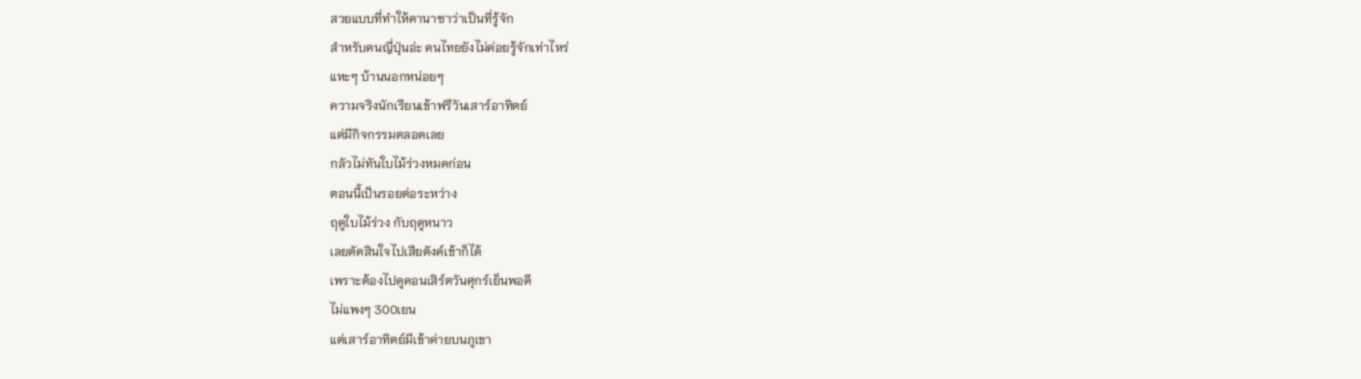สวยแบบที่ทำให้คานาซาว่าเป็นที่รู้จัก
สำหรับคนญี่ปุ่นอ่ะ คนไทยยังไม่ค่อยรู้จักเท่าไหร่
แหะๆ บ้านนอกหน่อยๆ
ความจริงนักเรียนเข้าฟรีวันเสาร์อาทิตย์
แต่มีกิจกรรมตลอดเลย
กลัวไม่ทันใบไม้ร่วงหมดก่อน
ตอนนี้เป็นรอยต่อระหว่าง
ฤดูใบไม้ร่วง กับฤดูหนาว
เลยตัดสินใจไปเสียตังค์เข้าก็ได้
เพราะต้องไปดูคอนเสิร์ตวันศุกร์เย็นพอดี
ไม่แพงๆ 300เยน
แต่เสาร์อาทิตย์มีเข้าค่ายบนภูเขา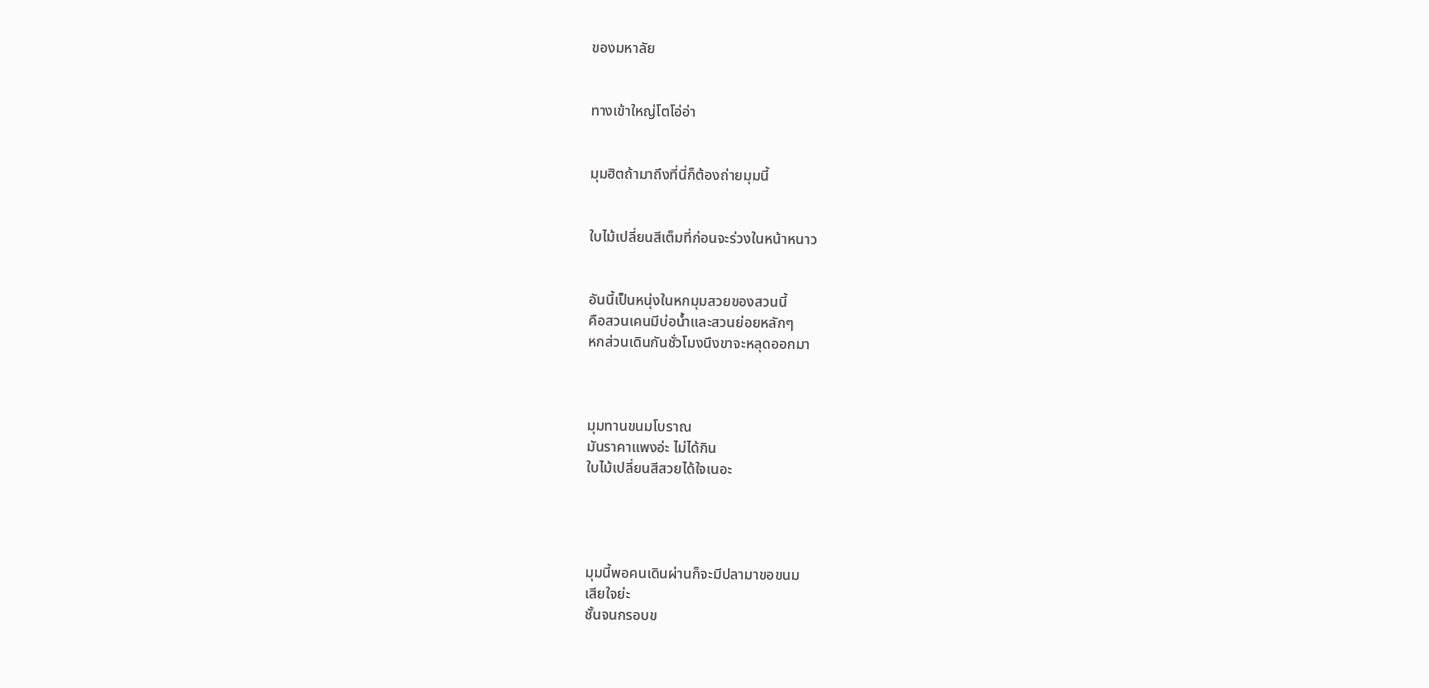ของมหาลัย


ทางเข้าใหญ่โตโอ่อ่า


มุมฮิตถ้ามาถึงที่นี่ก็ต้องถ่ายมุมนี้


ใบไม้เปลี่ยนสีเต็มที่ก่อนจะร่วงในหน้าหนาว


อันนี้เป็นหนุ่งในหกมุมสวยของสวนนี้
คือสวนเคนมีบ่อน้ำและสวนย่อยหลักๆ
หกส่วนเดินกันชั่วโมงนึงขาจะหลุดออกมา



มุมทานขนมโบราณ
มันราคาแพงอ่ะ ไม่ได้กิน
ใบไม้เปลี่ยนสีสวยได้ใจเนอะ




มุมนี้พอคนเดินผ่านก็จะมีปลามาขอขนม
เสียใจย่ะ
ชั้นจนกรอบข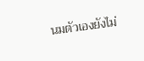นมตัวเองยังไม่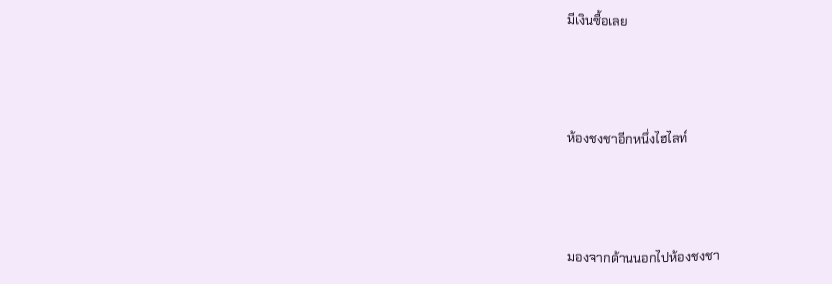มีเงินซื้อเลย



ห้องชงชาอีกหนึ่งไฮไลท์



มองจากด้านนอกไปห้องชงชา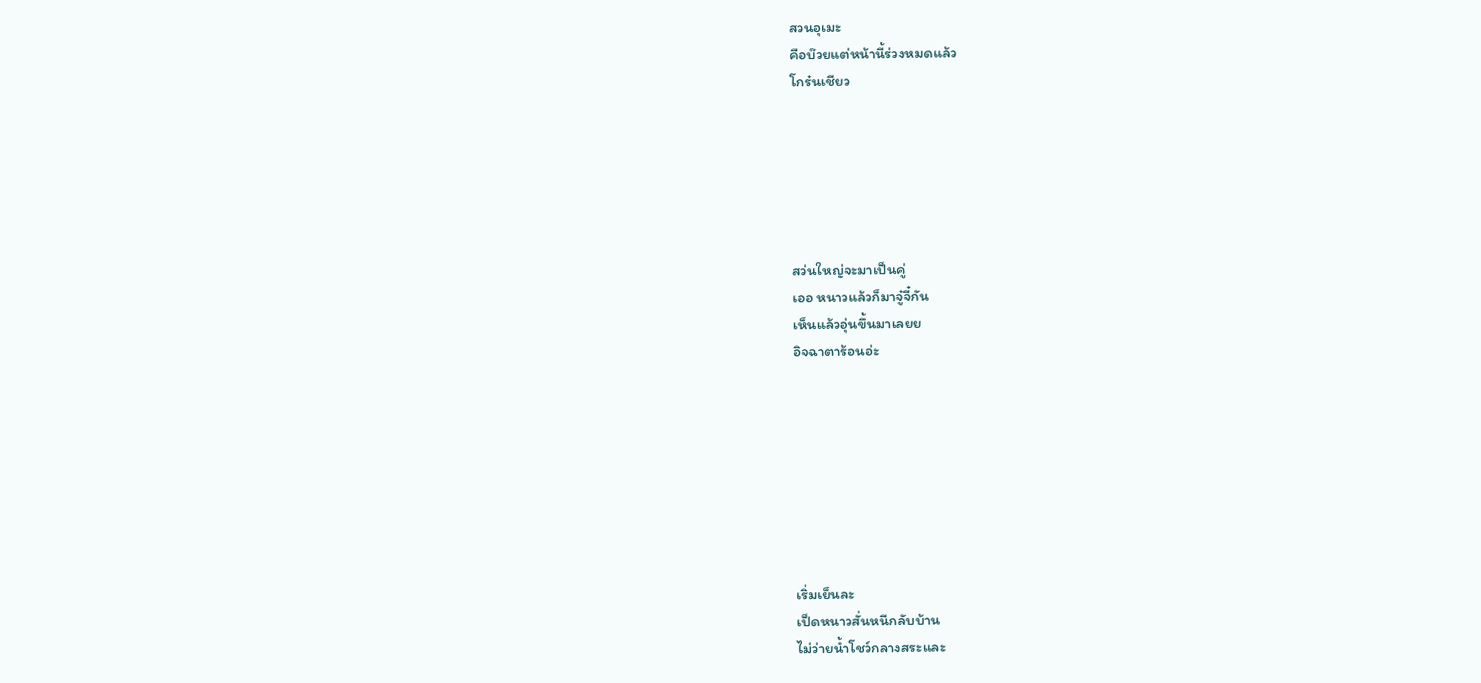สวนอุเมะ
คือบ๊วยแต่หน้านี้ร่วงหมดแล้ว
โกร๋นเชียว






สว่นใหญ่จะมาเป็นคู่
เออ หนาวแล้วก็มาจู๋จี๋กัน
เห็นแล้วอุ่นขึ้นมาเลยย
อิจฉาตาร้อนอ่ะ








เริ่มเย็นละ
เป็ดหนาวสั่นหนีกลับบ้าน
ไม่ว่ายน้ำโชว์กลางสระและ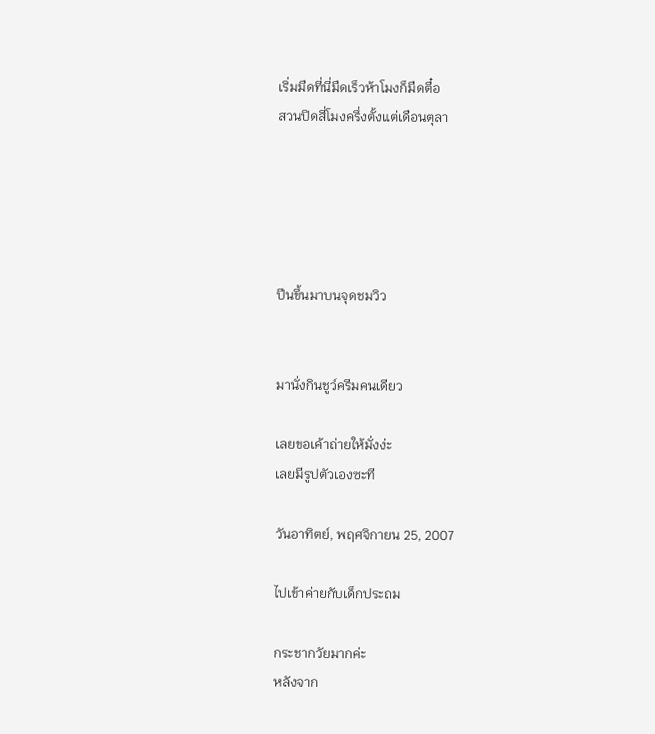เริ่มมืดที่นี่มืดเร็วห้าโมงก็มืดตื๋อ
สวนปิดสี่โมงครึ่งตั้งแต่เดือนตุลา





ปีนขึ้นมาบนจุดชมวิว


มานั่งกินชูว์ครีมคนเดียว

เลยขอเค้าถ่ายให้มั่งง่ะ
เลยมีรูปตัวเองซะที

วันอาทิตย์, พฤศจิกายน 25, 2007

ไปเข้าค่ายกับเด็กประถม

กระชากวัยมากค่ะ
หลังจาก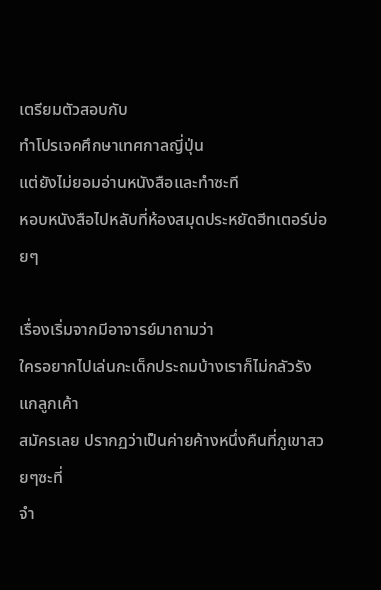เตรียมตัวสอบกับ
ทำโปรเจคศึกษาเทศกาลญี่ปุ่น
แต่ยังไม่ยอมอ่านหนังสือและทำซะที
หอบหนังสือไปหลับที่ห้องสมุดประหยัดฮีทเตอร์บ่อยๆ

เรื่องเริ่มจากมีอาจารย์มาถามว่า
ใครอยากไปเล่นกะเด็กประถมบ้างเราก็ไม่กลัวรังแกลูกเค้า
สมัครเลย ปรากฏว่าเป็นค่ายค้างหนึ่งคืนที่ภูเขาสวยๆซะที่
จำ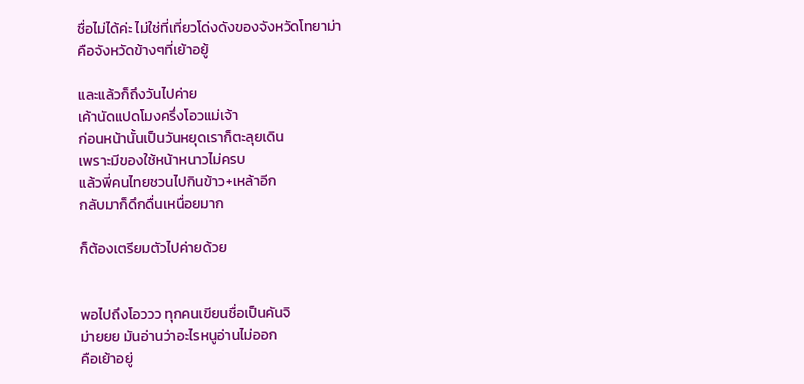ชื่อไม่ได้ค่ะ ไม่ใช่ที่เที่ยวโด่งดังของจังหวัดโทยาม่า
คือจังหวัดข้างๆที่เย้าอยู้

และแล้วก็ถึงวันไปค่าย
เค้านัดแปดโมงครึ่งโอวแม่เจ้า
ก่อนหน้านั้นเป็นวันหยุดเราก็ตะลุยเดิน
เพราะมีของใช้หน้าหนาวไม่ครบ
แล้วพี่คนไทยชวนไปกินข้าว+เหล้าอีก
กลับมาก็ดึกดื่นเหนื่อยมาก

ก็ต้องเตรียมตัวไปค่ายด้วย


พอไปถึงโอววว ทุกคนเขียนชื่อเป็นคันจิ
ม่ายยย มันอ่านว่าอะไรหนูอ่านไม่ออก
คือเย้าอยู่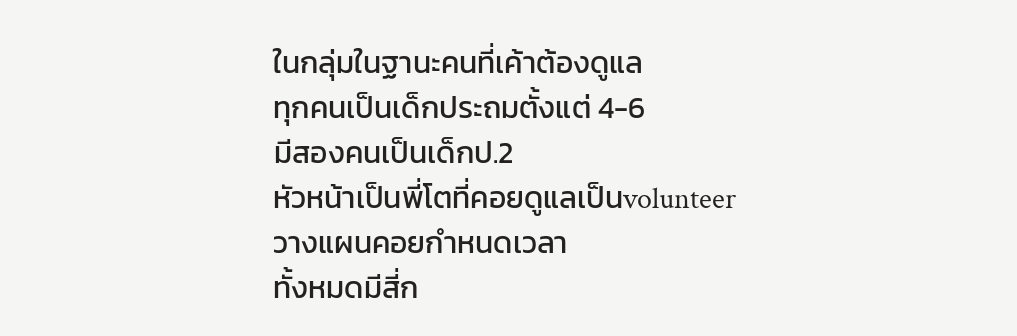ในกลุ่มในฐานะคนที่เค้าต้องดูแล
ทุกคนเป็นเด็กประถมตั้งแต่ 4-6
มีสองคนเป็นเด็กป.2
หัวหน้าเป็นพี่โตที่คอยดูแลเป็นvolunteer
วางแผนคอยกำหนดเวลา
ทั้งหมดมีสี่ก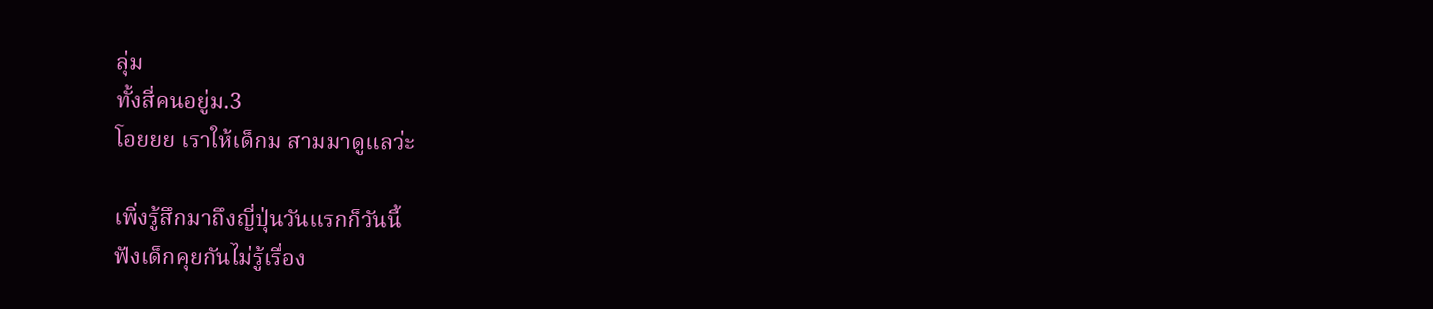ลุ่ม
ทั้งสี่คนอยู่ม.3
โอยยย เราให้เด็กม สามมาดูแลว่ะ

เพิ่งรู้สึกมาถึงญี่ปุ่นวันแรกก็วันนี้
ฟังเด็กคุยกันไม่รู้เรื่อง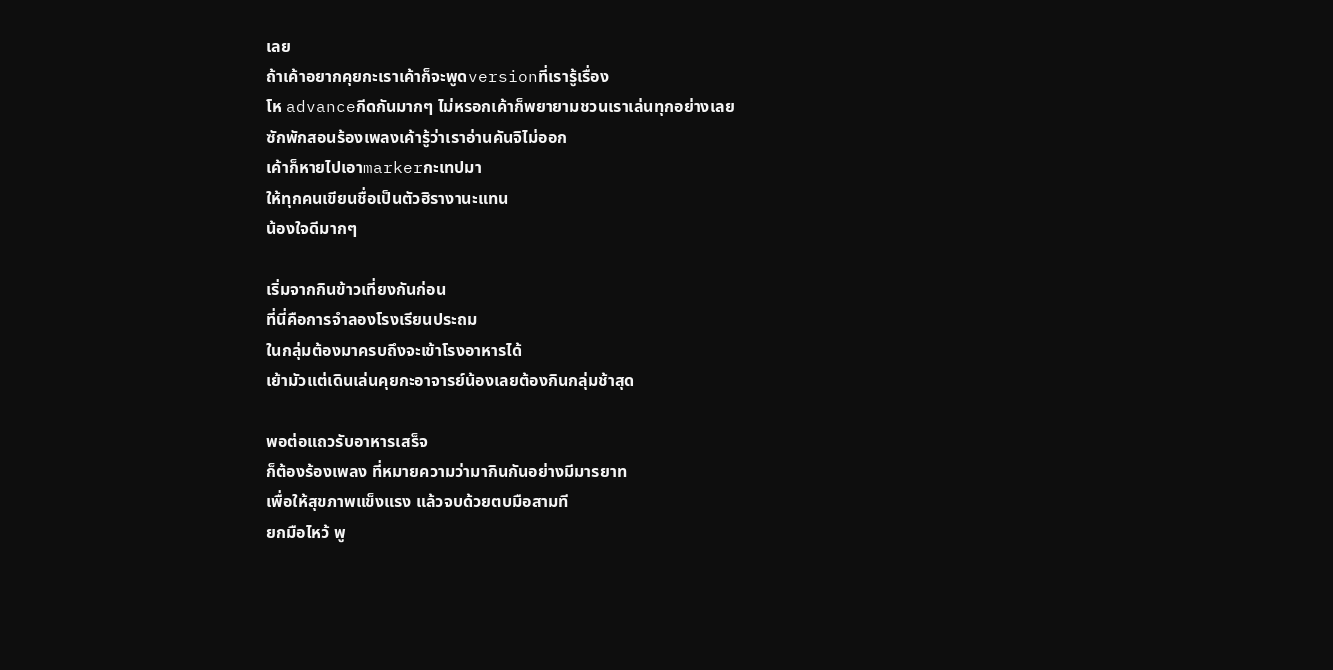เลย
ถ้าเค้าอยากคุยกะเราเค้าก็จะพูดversionที่เรารู้เรื่อง
โห advanceกีดกันมากๆ ไม่หรอกเค้าก็พยายามชวนเราเล่นทุกอย่างเลย
ซักพักสอนร้องเพลงเค้ารู้ว่าเราอ่านคันจิไม่ออก
เค้าก็หายไปเอาmarkerกะเทปมา
ให้ทุกคนเขียนชื่อเป็นตัวฮิรางานะแทน
น้องใจดีมากๆ

เริ่มจากกินข้าวเที่ยงกันก่อน
ที่นี่คือการจำลองโรงเรียนประถม
ในกลุ่มต้องมาครบถึงจะเข้าโรงอาหารได้
เย้ามัวแต่เดินเล่นคุยกะอาจารย์น้องเลยต้องกินกลุ่มช้าสุด

พอต่อแถวรับอาหารเสร็จ
ก็ต้องร้องเพลง ที่หมายความว่ามากินกันอย่างมีมารยาท
เพื่อให้สุขภาพแข็งแรง แล้วจบด้วยตบมือสามที
ยกมือไหว้ พู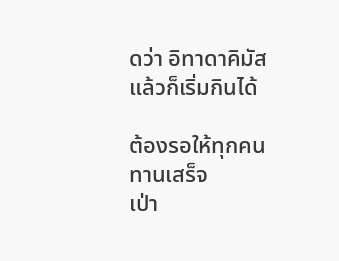ดว่า อิทาดาคิมัส
แล้วก็เริ่มกินได้

ต้องรอให้ทุกคนทานเสร็จ
เป่า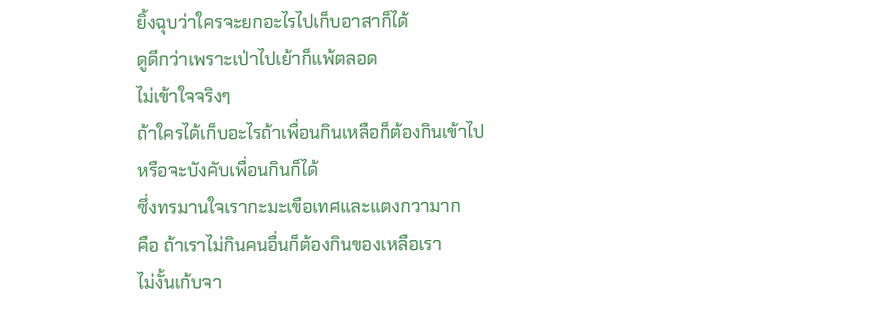ยิ้งฉุบว่าใครจะยกอะไรไปเก็บอาสาก็ได้
ดูดีกว่าเพราะเป่าไปเย้าก็แพ้ตลอด
ไม่เข้าใจจริงๆ
ถ้าใครได้เก็บอะไรถ้าเพื่อนกินเหลือก็ต้องกินเข้าไป
หรือจะบังคับเพื่อนกินก็ได้
ซึ่งทรมานใจเรากะมะเขือเทศและแตงกวามาก
คือ ถ้าเราไม่กินคนอื่นก็ต้องกินของเหลือเรา
ไม่งั้นเก้บจา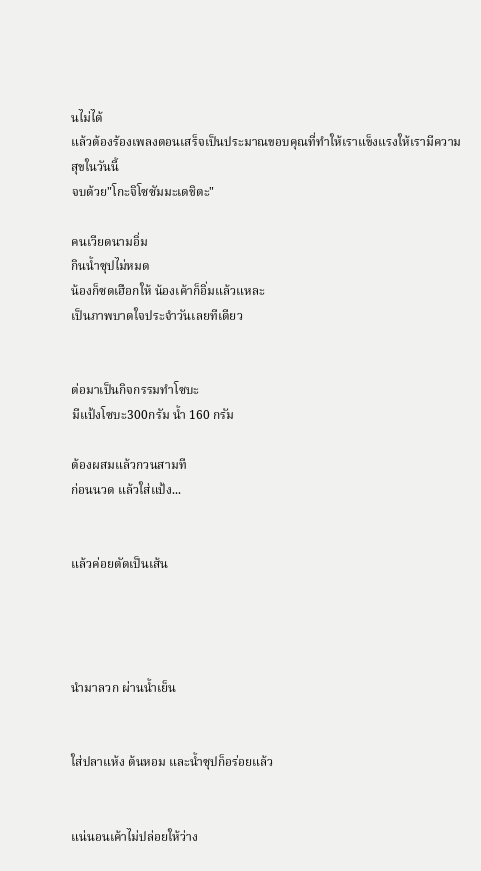นไม่ได้
แล้วต้องร้องเพลงตอนเสร็จเป็นประมาณขอบคุณที่ทำให้เราแข็งแรงให้เรามีความสุขในวันนี้
จบด้วย"โกะจิโซซัมมะเดชิตะ"

คนเวียดนามอิ่ม
กินน้ำซุปไม่หมด
น้องก็ซดเฮือกให้ น้องเค้าก็อิ่มแล้วแหละ
เป็นภาพบาดใจประจำวันเลยทีเดียว


ต่อมาเป็นกิจกรรมทำโซบะ
มีแป้งโซบะ300กรัม น้ำ 160 กรัม

ต้องผสมแล้วกวนสามที
ก่อนนวด แล้วใส่แป้ง...


แล้วค่อยตัดเป็นเส้น




นำมาลวก ผ่านน้ำเย็น


ใส่ปลาแห้ง ต้นหอม และน้ำซุปก็อร่อยแล้ว


แน่นอนเค้าไม่ปล่อยให้ว่าง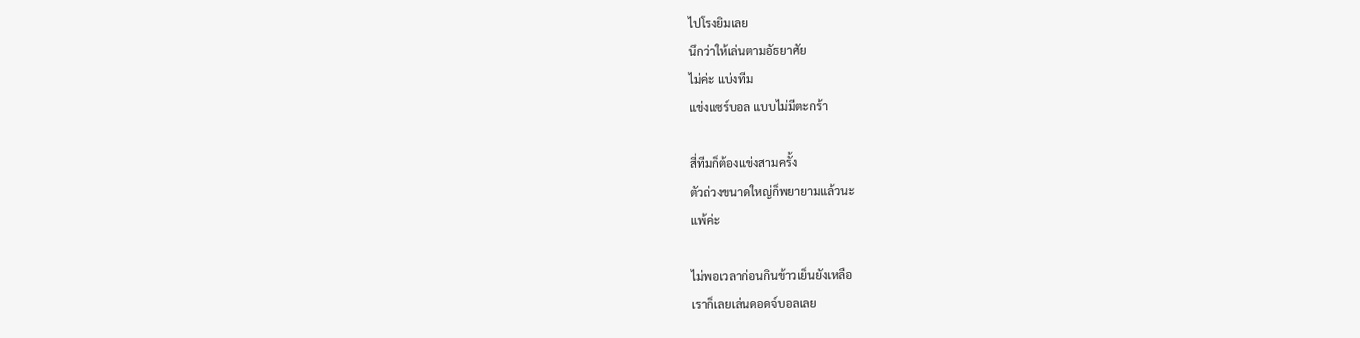ไปโรงยิมเลย
นึกว่าให้เล่นตามอัธยาศัย
ไม่ค่ะ แบ่งทีม
แข่งแซร์บอล แบบไม่มีตะกร้า

สี่ทีมก็ต้องแข่งสามครั้ง
ตัวถ่วงขนาดใหญ่ก็พยายามแล้วนะ
แพ้ค่ะ

ไม่พอเวลาก่อนกินข้าวเย็นยังเหลือ
เราก็เลยเล่นดอดจ์บอลเลย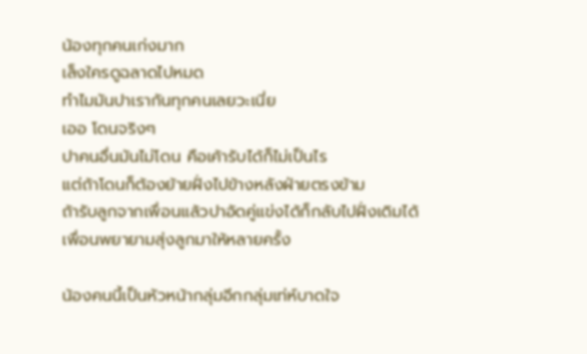น้องทุกคนเก่งมาก
เล็งใครดูฉลาดไปหมด
ทำไมมันปาเรากันทุกคนเลยวะเนี่ย
เออ โดนจริงๆ
ปาคนอื่นมันไม่โดน คือเค้ารับได้ก็ไม่เป็นไร
แต่ถ้าโดนก็ต้องย้ายฝั่งไปข้างหลังฝ่ายตรงข้าม
ถ้ารับลูกจากเพื่อนแล้วปาอัดคู่แข่งได้ก็กลับไปฝั่งเดิมได้
เพื่อนพยายามสุ่งลูกมาให้หลายครั้ง

น้องคนนี้เป็นหัวหน้ากลุ่มอีกกลุ่มเท่ห์บาดใจ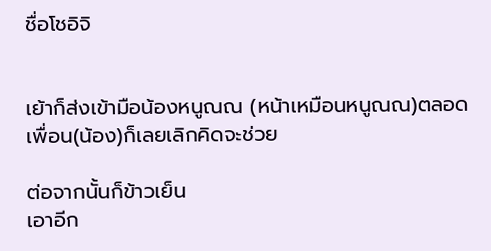ชื่อโชอิจิ


เย้าก็ส่งเข้ามือน้องหนูณณ (หน้าเหมือนหนูณณ)ตลอด
เพื่อน(น้อง)ก็เลยเลิกคิดจะช่วย

ต่อจากนั้นก็ข้าวเย็น
เอาอีก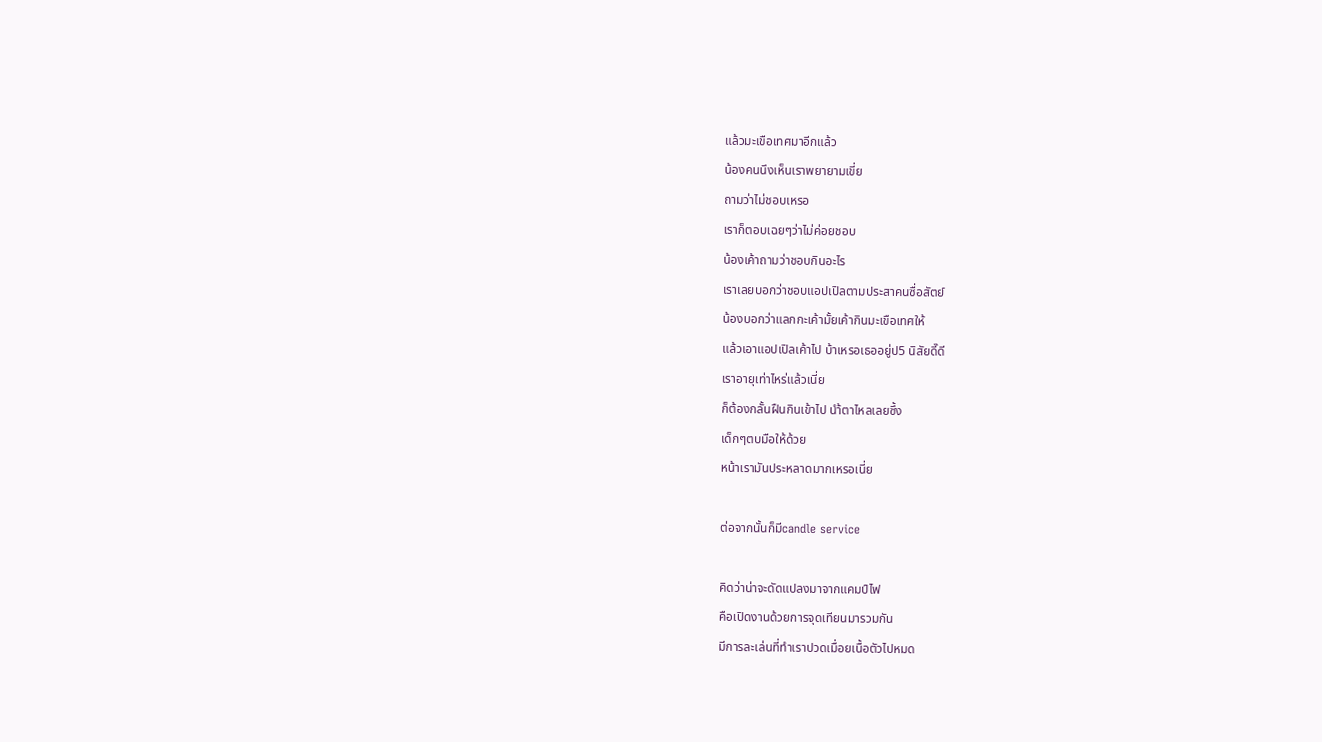แล้วมะเขือเทศมาอีกแล้ว
น้องคนนึงเห็นเราพยายามเขี่ย
ถามว่าไม่ชอบเหรอ
เราก็ตอบเฉยๆว่าไม่ค่อยชอบ
น้องเค้าถามว่าชอบกินอะไร
เราเลยบอกว่าชอบแอปเปิลตามประสาคนซื่อสัตย์
น้องบอกว่าแลกกะเค้ามั้ยเค้ากินมะเขือเทศให้
แล้วเอาแอปเปิลเค้าไป บ้าเหรอเธออยู่ป5 นิสัยดี๊ดี
เราอายุเท่าไหร่แล้วเนี่ย
ก็ต้องกลั้นฝืนกินเข้าไป นำ้ตาไหลเลยซึ้ง
เด็กๆตบมือให้ด้วย
หน้าเรามันประหลาดมากเหรอเนี่ย

ต่อจากนั้นก็มีcandle service

คิดว่าน่าจะดัดแปลงมาจากแคมป์ไฟ
คือเปิดงานด้วยการจุดเทียนมารวมกัน
มีการละเล่นที่ทำเราปวดเมื่อยเนื้อตัวไปหมด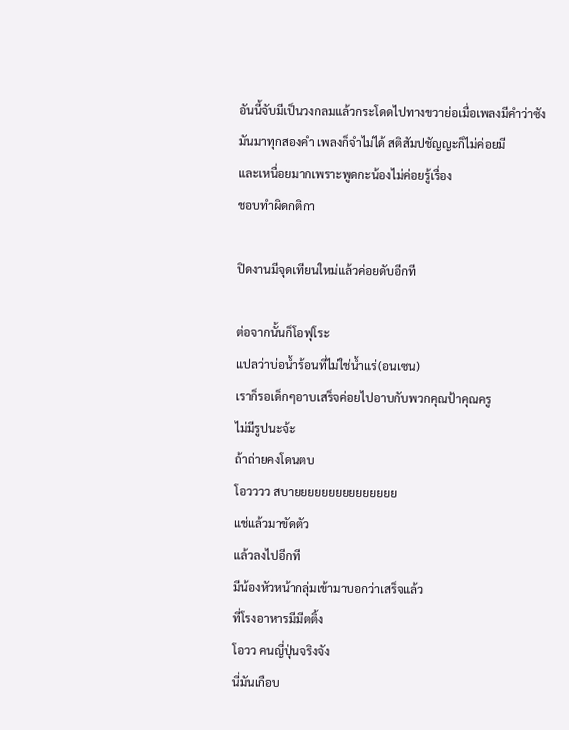อันนี้จับมีเป็นวงกลมแล้วกระโดดไปทางขวาย่อเมื่อเพลงมีคำว่าซัง
มันมาทุกสองคำ เพลงก็จำไม่ได้ สติสัมปชัญญะก็ไม่ค่อยมี
และเหนื่อยมากเพราะพูดกะน้องไม่ค่อยรู้เรื่อง
ชอบทำผิดกติกา

ปิดงานมีจุดเทียนใหม่แล้วค่อยดับอีกที

ต่อจากนั้นก็โอฟุโระ
แปลว่าบ่อน้ำร้อนที่ไม่ใช่น้ำแร่(อนเซน)
เราก็รอเด็กๆอาบเสร็จค่อยไปอาบกับพวกคุณป้าคุณครู
ไม่มีรูปนะจ้ะ
ถ้าถ่ายคงโดนตบ
โอวววว สบายยยยยยยยยยยยยยย
แช่แล้วมาขัดตัว
แล้วลงไปอีกที
มีน้องหัวหน้ากลุ่มเข้ามาบอกว่าเสร็จแล้ว
ที่โรงอาหารมีมีตติ้ง
โอวว คนญี่ปุ่นจริงจัง
นี่มันเกือบ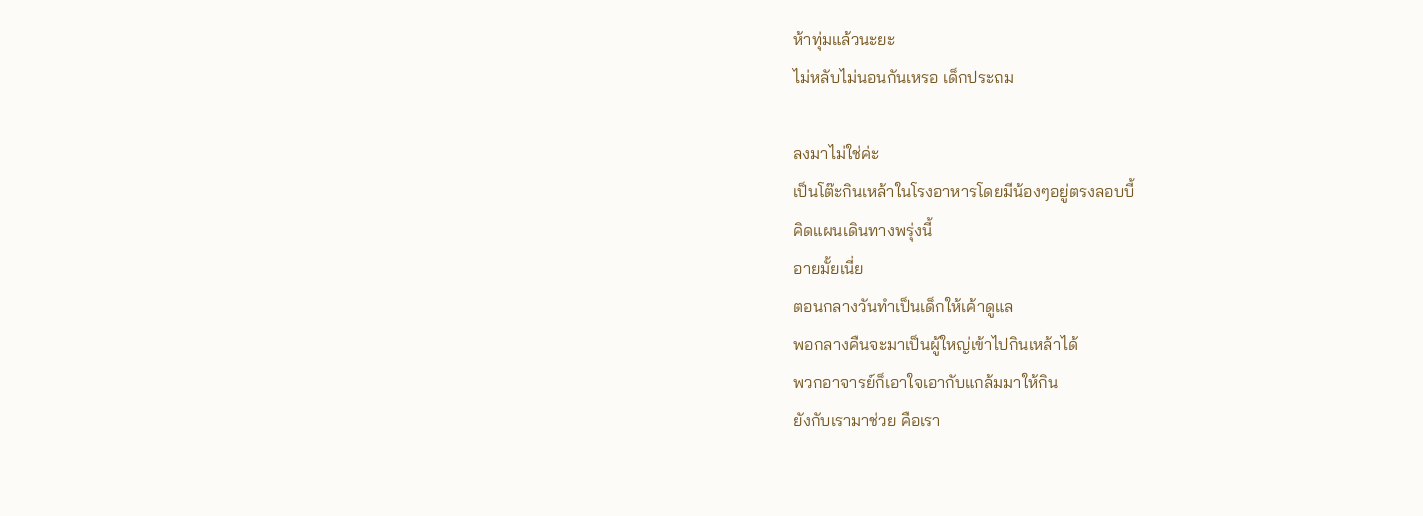ห้าทุ่มแล้วนะยะ
ไม่หลับไม่นอนกันเหรอ เด็กประถม

ลงมาไม่ใช่ค่ะ
เป็นโต๊ะกินเหล้าในโรงอาหารโดยมีน้องๆอยู่ตรงลอบบี้
คิดแผนเดินทางพรุ่งนี้
อายมั้ยเนี่ย
ตอนกลางวันทำเป็นเด็กให้เค้าดูแล
พอกลางคืนจะมาเป็นผู้ใหญ่เข้าไปกินเหล้าได้
พวกอาจารย์ก็เอาใจเอากับแกล้มมาให้กิน
ยังกับเรามาช่วย คือเรา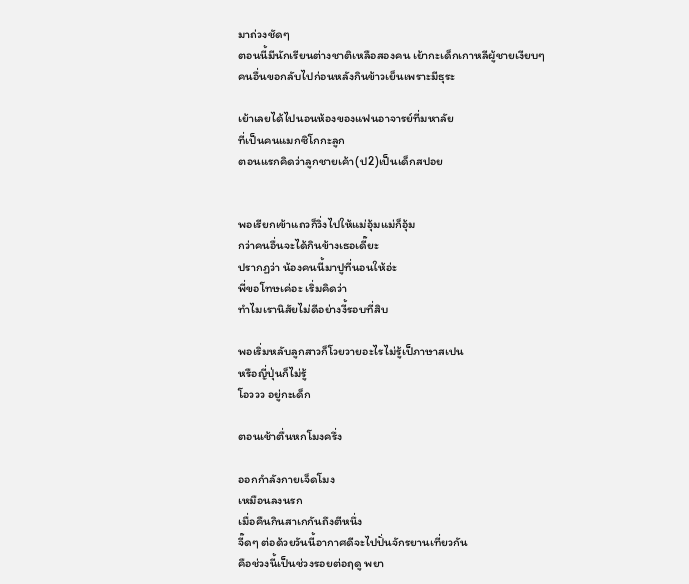มาถ่วงชัดๆ
ตอนนี้มีนักเรียนต่างชาติเหลือสองคน เย้ากะเด็กเกาหลีผู้ชายเงียบๆ
คนอื่นขอกลับไปก่อนหลังกินข้าวเย็นเพราะมีธุระ

เย้าเลยได้ไปนอนห้องของแฟนอาจารย์ที่มหาลัย
ที่เป็นคนแมกซิโกกะลูก
ตอนแรกคิดว่าลูกชายเค้า(ป2)เป็นเด็กสปอย


พอเรียกเข้าแถวก็วิ่งไปให้แม่อุ้มแม่ก็อุ้ม
กว่าคนอื่นจะได้กินข้างเธอเดี๊ยะ
ปรากฏว่า น้องคนนี้มาปูที่นอนให้อ่ะ
พี่ขอโทษเค่อะ เริ่มคิดว่า
ทำไมเรานิสัยไม่ดีอย่างงี้รอบที่สิบ

พอเริ่มหลับลูกสาวก็โวยวายอะไรไม่รู้เป็ภาษาสเปน
หรือญี่ปุ่นก็ไม่รู้
โอววว อยู่กะเด็ก

ตอนเช้าตื่นหกโมงครึ่ง

ออกกำลังกายเจ็ดโมง
เหมือนลงนรก
เมื่อคืนกินสาเกกันถึงตีหนึ่ง
จี๊ดๆ ต่อด้วยวันนี้อากาศดีจะไปปั่นจักรยานเที่ยวกัน
คือช่วงนี้เป็นช่วงรอยต่อฤดู พยา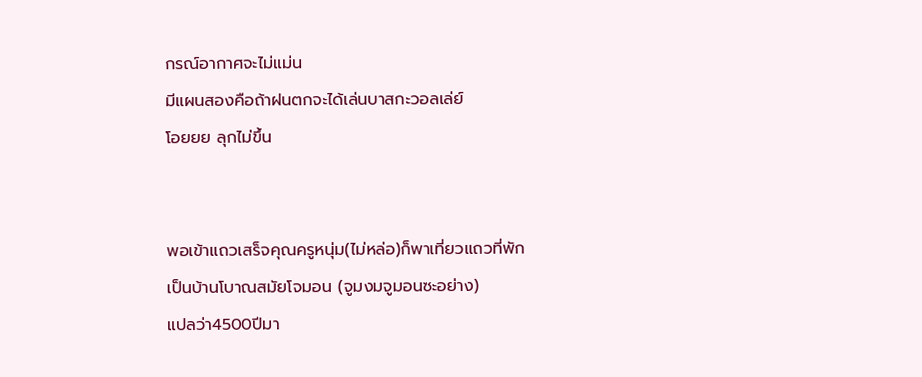กรณ์อากาศจะไม่แม่น
มีแผนสองคือถ้าฝนตกจะได้เล่นบาสกะวอลเล่ย์
โอยยย ลุกไม่ขึ้น


พอเข้าแถวเสร็จคุณครูหนุ่ม(ไม่หล่อ)ก็พาเที่ยวแถวที่พัก
เป็นบ้านโบาณสมัยโจมอน (จูมงมจูมอนซะอย่าง)
แปลว่า4500ปีมา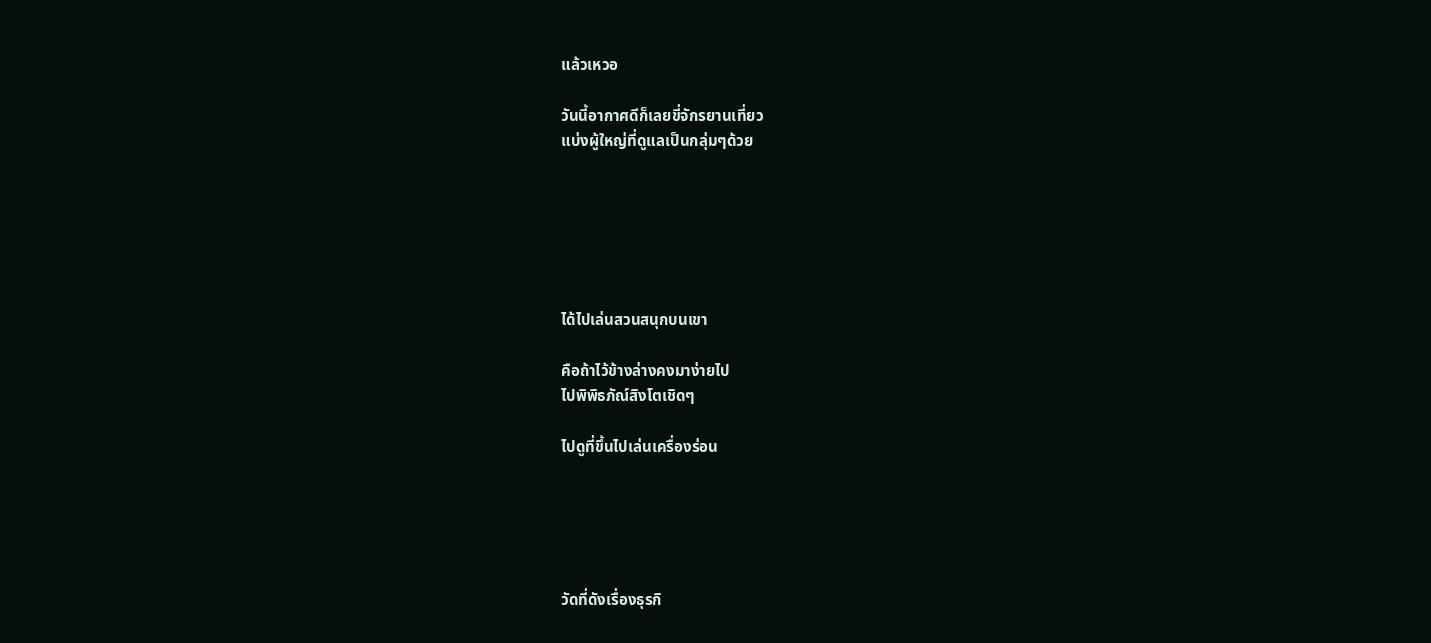แล้วเหวอ

วันนี้อากาศดีก็เลยขี่จักรยานเที่ยว
แบ่งผู้ใหญ่ที่ดูแลเป็นกลุ่มๆด้วย






ได้ไปเล่นสวนสนุกบนเขา

คือถ้าไว้ข้างล่างคงมาง่ายไป
ไปพิพิธภัณ์สิงโตเชิดๆ

ไปดูที่ขึ้นไปเล่นเครื่องร่อน





วัดที่ดังเรื่องธุรกิ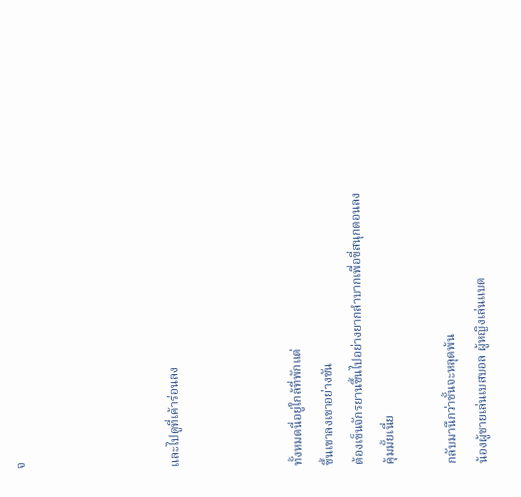จ




และไปดูที่เค้าร่อนลง



ทั้งหมดนี่อยู่ใกล้ที่พักแต่
ขึ้นเขาลงเขาอย่างชัน
ต้องเข็นจักรยานขึ้นไปอย่างยากลำบากเพื่อขี่สนุกตอนลง
คุ้มมั้ยเนี่ย

กลับมานึกว่าชั้นจะหลุดพ้น
น้องผู้ชายเล่นเบสบอล ผู้หญิงเล่นแบต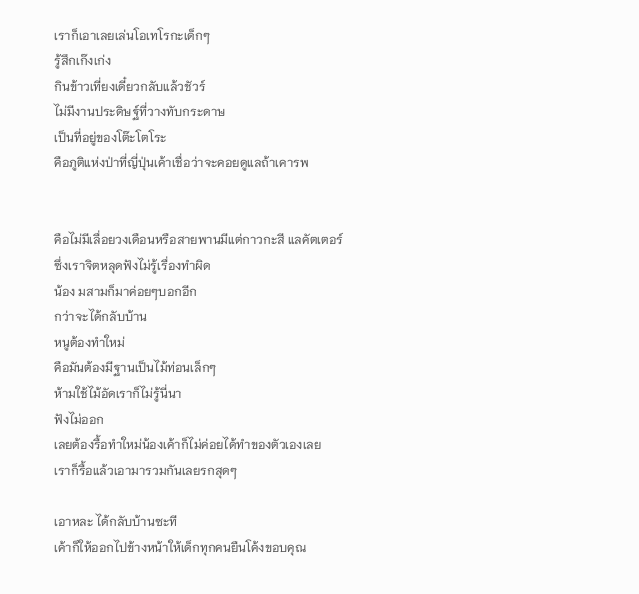เราก็เอาเลยเล่นโอเทโรกะเด็กๆ
รู้สึกเก๊งเก่ง
กินข้าวเที่ยงเดี๋ยวกลับแล้วชัวร์
ไม่มีงานประดิษฐ์ที่วางทับกระดาษ
เป็นที่อยู่ของโต๊ะโตโระ
คือภูติแห่งป่าที่ญี่ปุ่นเค้าเชื่อว่าจะคอยดูแลถ้าเคารพ


คือไม่มีเลื่อยวงเดือนหรือสายพานมีแต่กาวกะสี แลคัตเตอร์
ซึ่งเราจิตหลุดฟังไม่รู้เรื่องทำผิด
น้อง มสามก็มาค่อยๆบอกอีก
กว่าจะได้กลับบ้าน
หนูต้องทำใหม่
คือมันต้องมีฐานเป็นไม้ท่อนเล็กๆ
ห้ามใช้ไม้อัดเราก็ไม่รู้นี่นา
ฟังไม่ออก
เลยต้องรื้อทำใหม่น้องเค้าก็ไม่ค่อยได้ทำของตัวเองเลย
เราก็รื้อแล้วเอามารวมกันเลยรกสุดๆ

เอาหละ ได้กลับบ้านซะที
เค้าก็ให้ออกไปข้างหน้าให้เด็กทุกคนยืนโค้งขอบคุณ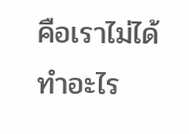คือเราไม่ได้ทำอะไร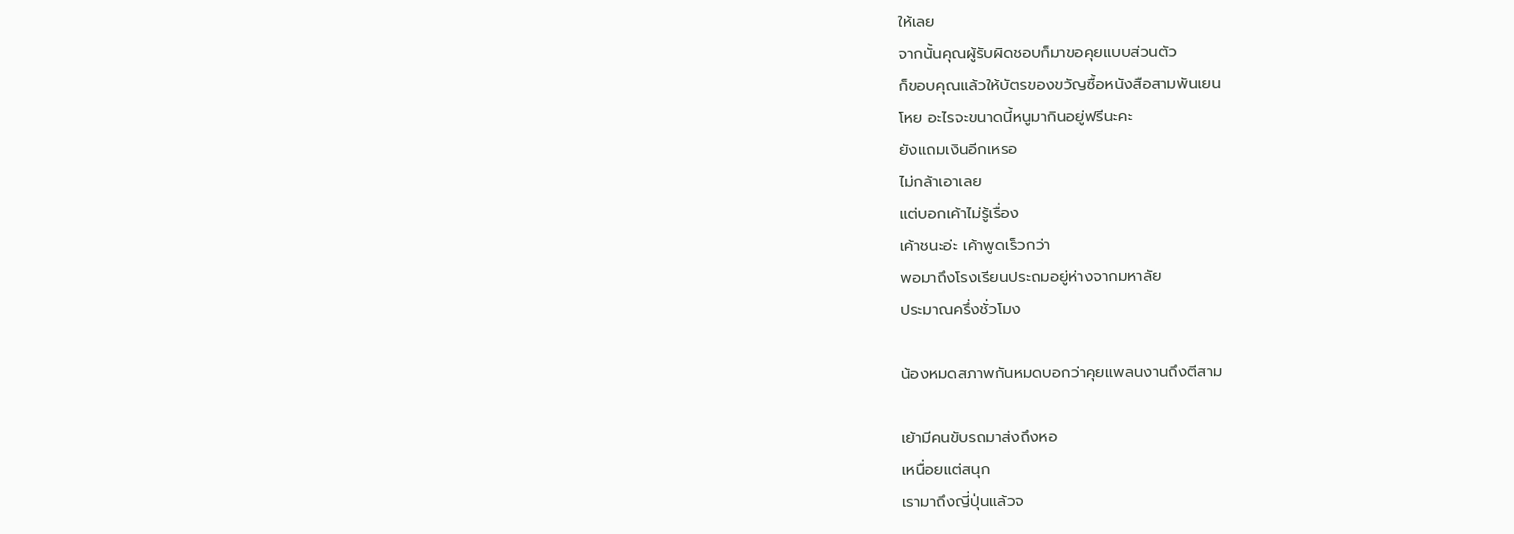ให้เลย
จากนั้นคุณผู้รับผิดชอบก็มาขอคุยแบบส่วนตัว
ก็ขอบคุณแล้วให้บัตรของขวัญซื้อหนังสือสามพันเยน
โหย อะไรจะขนาดนี้หนูมากินอยู่ฟรีนะคะ
ยังแถมเงินอีกเหรอ
ไม่กล้าเอาเลย
แต่บอกเค้าไม่รู้เรื่อง
เค้าชนะอ่ะ เค้าพูดเร็วกว่า
พอมาถึงโรงเรียนประถมอยู่ห่างจากมหาลัย
ประมาณครึ่งชั่วโมง

น้องหมดสภาพกันหมดบอกว่าคุยแพลนงานถึงตีสาม

เย้ามีคนขับรถมาส่งถึงหอ
เหนื่อยแต่สนุก
เรามาถึงญี่ปุ่นแล้วจ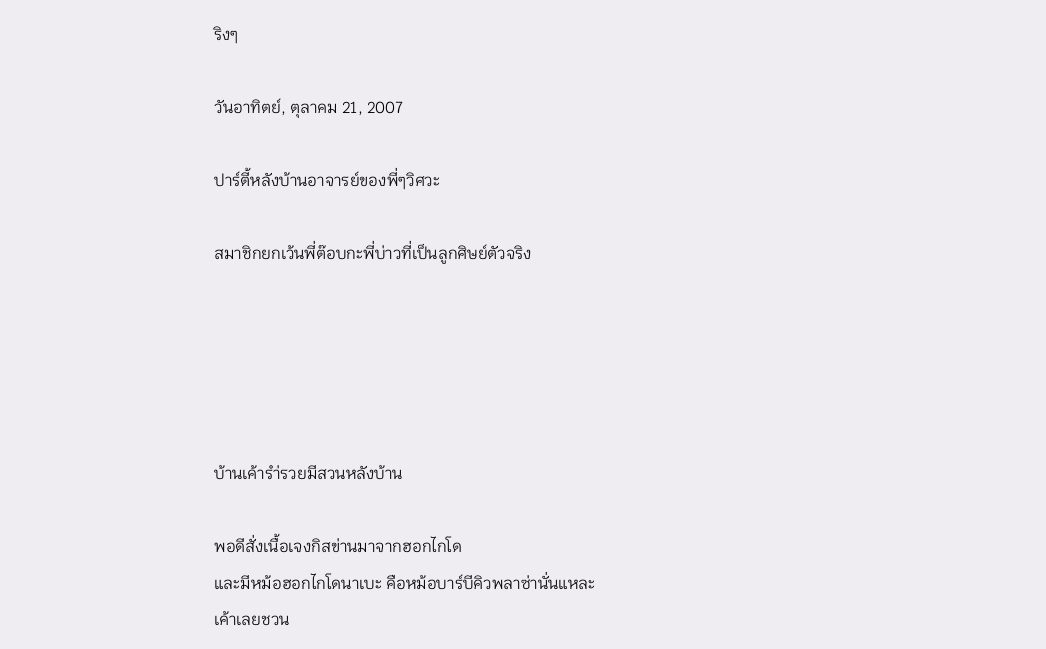ริงๆ

วันอาทิตย์, ตุลาคม 21, 2007

ปาร์ตี้หลังบ้านอาจารย์ของพี่ๆวิศวะ

สมาชิกยกเว้นพี่ต๊อบกะพี่บ่าวที่เป็นลูกศิษย์ตัวจริง





บ้านเค้ารำ่รวยมีสวนหลังบ้าน

พอดีสั่งเนื้อเจงกิสข่านมาจากฮอกไกโด
และมีหม้อฮอกไกโดนาเบะ คือหม้อบาร์บีคิวพลาซ่านั่นแหละ
เค้าเลยชวน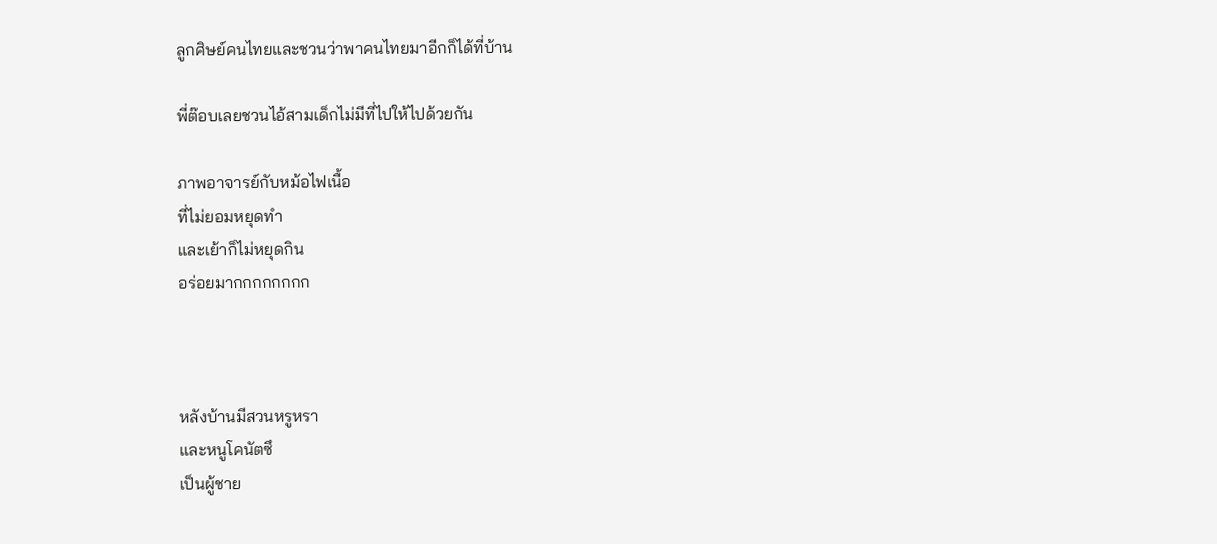ลูกศิษย์คนไทยและชวนว่าพาคนไทยมาอีกก็ได้ที่บ้าน

พี่ต๊อบเลยชวนไอ้สามเด็กไม่มีที่ไปให้ไปด้วยกัน

ภาพอาจารย์กับหม้อไฟเนื้อ
ที่ไม่ยอมหยุดทำ
และเย้าก็ไม่หยุดกิน
อร่อยมากกกกกกกก



หลังบ้านมีสวนหรูหรา
และหนูโคนัตซึ
เป็นผู้ชาย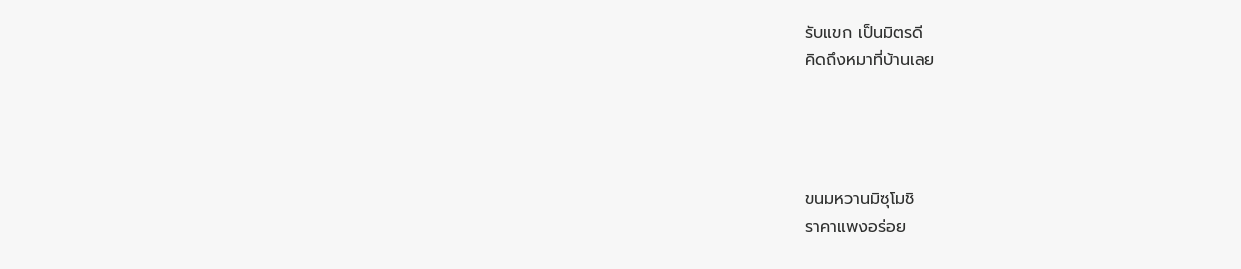รับแขก เป็นมิตรดี
คิดถึงหมาที่บ้านเลย




ขนมหวานมิซุโมชิ
ราคาแพงอร่อย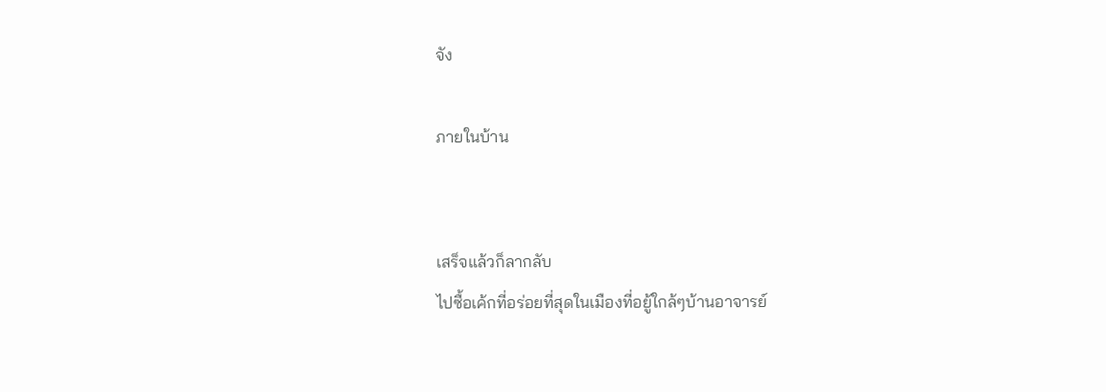จัง

ภายในบ้าน


เสร็จแล้วก็ลากลับ
ไปซื้อเค้กที่อร่อยที่สุดในเมืองที่อยู้ใกล้ๆบ้านอาจารย์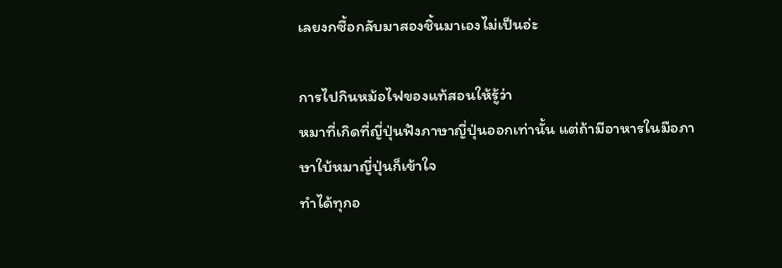เลยงกซื้อกลับมาสองชิ้นมาเองไม่เป็นอ่ะ

การไปกินหม้อไฟของแท้สอนให้รู้ว่า
หมาที่เกิดที่ญี่ปุ่นฟังภาษาญี่ปุ่นออกเท่านั้น แต่ถ้ามีอาหารในมือภาษาใบ้หมาญี่ปุ่นก็เข้าใจ
ทำได้ทุกอ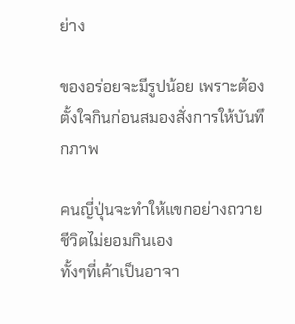ย่าง

ของอร่อยจะมีรูปน้อย เพราะต้องตั้งใจกินก่อนสมองสั่งการให้บันทึกภาพ

คนญี่ปุ่นจะทำให้แขกอย่างถวายชีวิตไม่ยอมกินเอง
ทั้งๆที่เค้าเป็นอาจา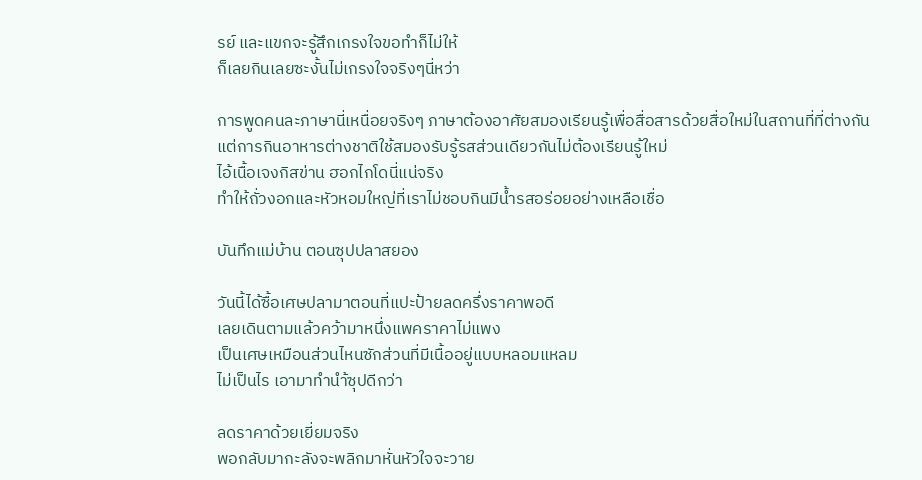รย์ และแขกจะรู้สึกเกรงใจขอทำก็ไม่ให้
ก็เลยกินเลยซะงั้นไม่เกรงใจจริงๆนี่หว่า

การพูดคนละภาษานี่เหนื่อยจริงๆ ภาษาต้องอาศัยสมองเรียนรู้เพื่อสื่อสารด้วยสื่อใหม่ในสถานที่ที่ต่างกัน
แต่การกินอาหารต่างชาติใช้สมองรับรู้รสส่วนเดียวกันไม่ต้องเรียนรู้ใหม่
ไอ้เนื้อเจงกิสข่าน ฮอกไกโดนี่แน่จริง
ทำให้ถั่วงอกและหัวหอมใหญ่ที่เราไม่ชอบกินมีน้ำรสอร่อยอย่างเหลือเชื่อ

บันทึกแม่บ้าน ตอนซุปปลาสยอง

วันนี้ได้ซื้อเศษปลามาตอนที่แปะป้ายลดครึ่งราคาพอดี
เลยเดินตามแล้วคว้ามาหนึ่งแพคราคาไม่แพง
เป็นเศษเหมือนส่วนไหนซักส่วนที่มีเนื้ออยู่แบบหลอมแหลม
ไม่เป็นไร เอามาทำนำ้ซุปดีกว่า

ลดราคาด้วยเยี่ยมจริง
พอกลับมากะลังจะพลิกมาหั่นหัวใจจะวาย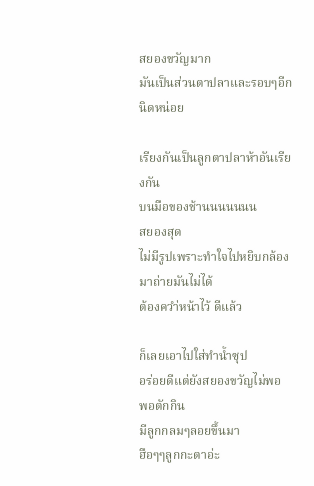สยองขวัญมาก
มันเป็นส่วนตาปลาและรอบๆอีกนิดหน่อย

เรียงกันเป็นลูกตาปลาห้าอันเรียงกัน
บนมือของช้านนนนนนน
สยองสุด
ไม่มีรูปเพราะทำใจไปหยิบกล้องมาถ่ายมันไม่ได้
ต้องควำ่หน้าไว้ ดีแล้ว

ก็เลยเอาไปใส่ทำน้ำซุป
อร่อยดีแต่ยังสยองขวัญไม่พอ
พอตักกิน
มีลูกกลมๆลอยขึ้นมา
ฮือๆๆลูกกะตาอ่ะ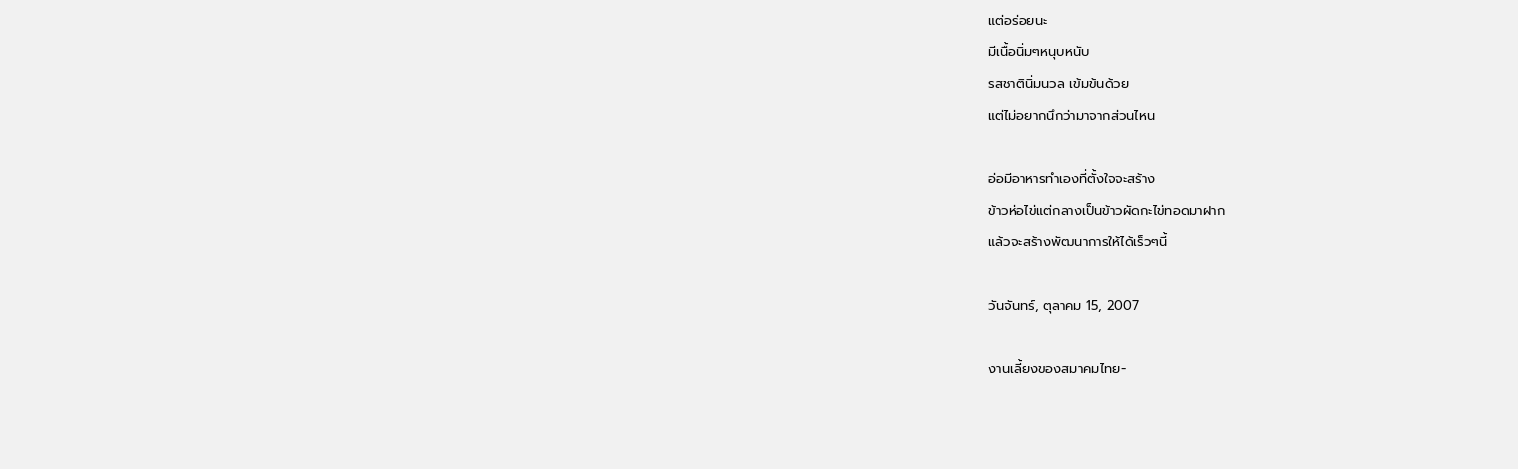แต่อร่อยนะ
มีเนื้อนิ่มๆหนุบหนับ
รสชาตินิ่มนวล เข้มข้นด้วย
แต่ไม่อยากนึกว่ามาจากส่วนไหน

อ่อมีอาหารทำเองที่ตั้งใจจะสร้าง
ข้าวห่อไข่แต่กลางเป็นข้าวผัดกะไข่ทอดมาฝาก
แล้วจะสร้างพัฒนาการให้ได้เร็วๆนี้

วันจันทร์, ตุลาคม 15, 2007

งานเลี้ยงของสมาคมไทย-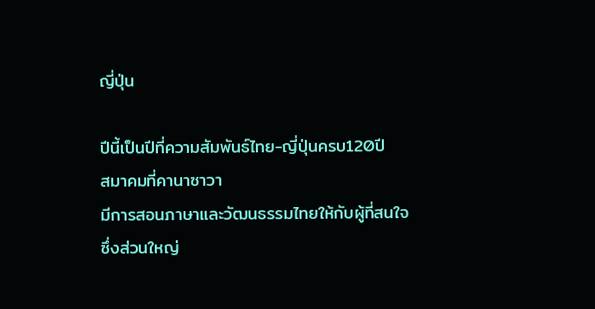ญี่ปุ่น

ปีนี้เป็นปีที่ความสัมพันธ์ไทย-ญี่ปุ่นครบ120ปี
สมาคมที่คานาซาวา
มีการสอนภาษาและวัฒนธรรมไทยให้กับผู้ที่สนใจ
ซึ่งส่วนใหญ่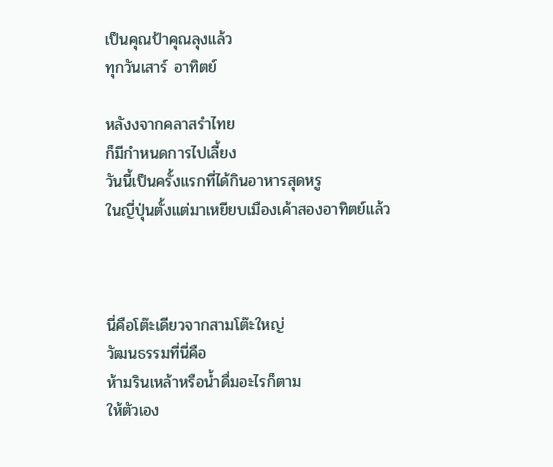เป็นคุณป้าคุณลุงแล้ว
ทุกวันเสาร์ อาทิตย์

หลังงจากคลาสรำไทย
ก็มีกำหนดการไปเลี้ยง
วันนี้เป็นครั้งแรกที่ได้กินอาหารสุดหรู
ในญี่ปุ่นตั้งแต่มาเหยียบเมืองเค้าสองอาทิตย์แล้ว



นี่คือโต๊ะเดียวจากสามโต๊ะใหญ่
วัฒนธรรมที่นี่คือ
ห้ามรินเหล้าหรือน้ำดื่มอะไรก็ตาม
ให้ตัวเอง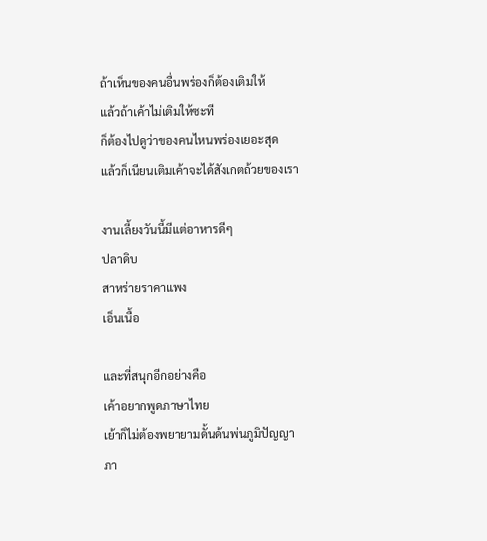ถ้าเห็นของคนอื่นพร่องก็ต้องเติมให้
แล้วถ้าเค้าไม่เติมให้ซะที
ก็ต้องไปดูว่าของคนไหนพร่องเยอะสุด
แล้วก็เนียนเติมเค้าจะได้สังเกตถ้วยของเรา

งานเลี้ยงวันนี้มีแต่อาหารดีๆ
ปลาดิบ
สาหร่ายราคาแพง
เอ็นเนื้อ

และที่สนุกอีกอย่างคือ
เค้าอยากพูดภาษาไทย
เย้าก็ไม่ต้องพยายามดั้นด้นพ่นภูมิปัญญา
ภา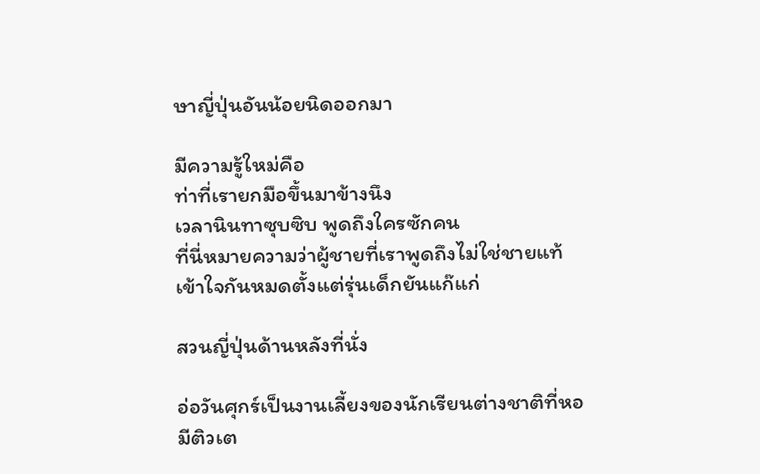ษาญี่ปุ่นอันน้อยนิดออกมา

มีความรู้ใหม่คือ
ท่าที่เรายกมือขึ้นมาข้างนึง
เวลานินทาซุบซิบ พูดถึงใครซักคน
ที่นี่หมายความว่าผู้ชายที่เราพูดถึงไม่ใช่ชายแท้
เข้าใจกันหมดตั้งแต่รุ่นเด็กยันแก๊แก่

สวนญี่ปุ่นด้านหลังที่นั่ง

อ่อวันศุกร์เป็นงานเลี้ยงของนักเรียนต่างชาติที่หอ
มีติวเต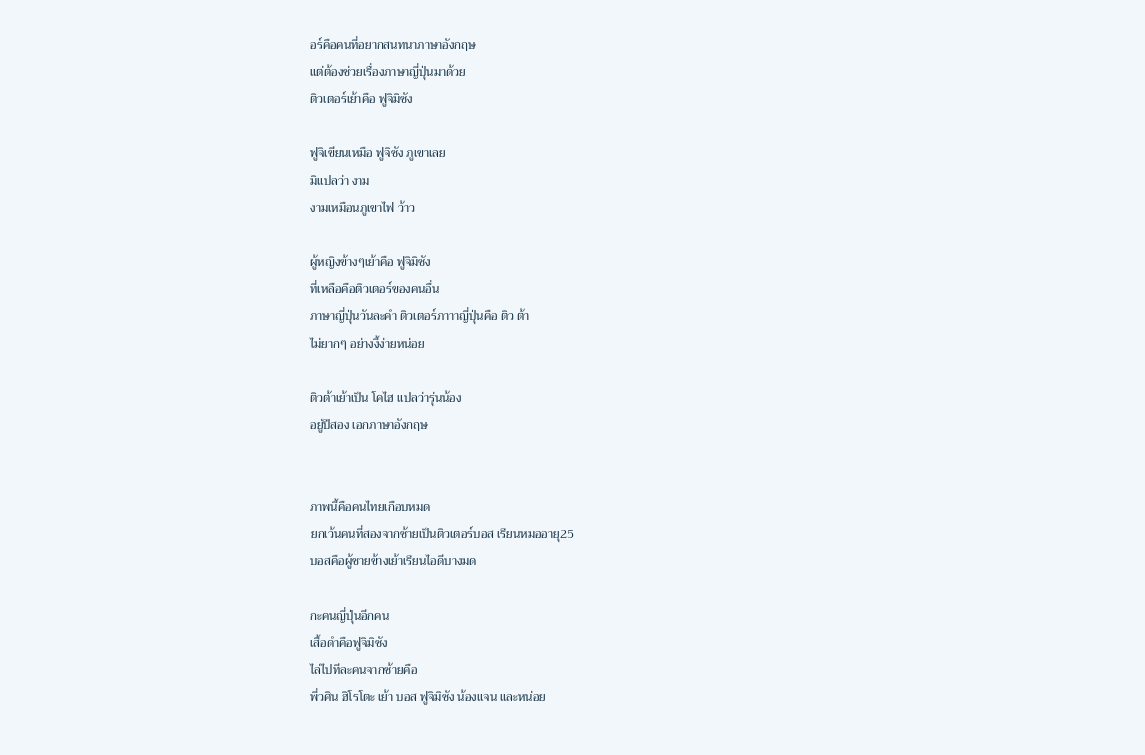อร์คือคนที่อยากสนทนาภาษาอังกฤษ
แต่ต้องช่วยเรื่องภาษาญี่ปุ่นมาด้วย
ติวเตอร์เย้าคือ ฟูจิมิซัง

ฟูจิเขียนเหมือ ฟูจิซัง ภูเขาเลย
มิแปลว่า งาม
งามเหมือนภูเขาไฟ ว้าว

ผู้หญิงข้างๆเย้าคือ ฟูจิมิซัง
ที่เหลือคือติวเตอร์ของคนอื่น
ภาษาญี่ปุ่นวันละคำ ติวเตอร์ภาาาญี่ปุ่นคือ ติว ต้า
ไม่ยากๆ อย่างงี้ง่ายหน่อย

ติวต้าเย้าเป็น โคไฮ แปลว่ารุ่นน้อง
อยู่ปีสอง เอกภาษาอังกฤษ


ภาพนี้คือคนไทยเกือบหมด
ยกเว้นคนที่สองจากซ้ายเป็นติวเตอร์บอส เรียนหมออายุ25
บอสคือผู้ชายข้างเย้าเรียนไอดีบางมด

กะคนญี่ปุ่นอีกคน
เสื้อดำคือฟูจิมิซัง
ไล่ไปทีละคนจากซ้ายคือ
พี่วศิน ฮิโรโตะ เย้า บอส ฟูจิมิซัง น้องแจน และหน่อย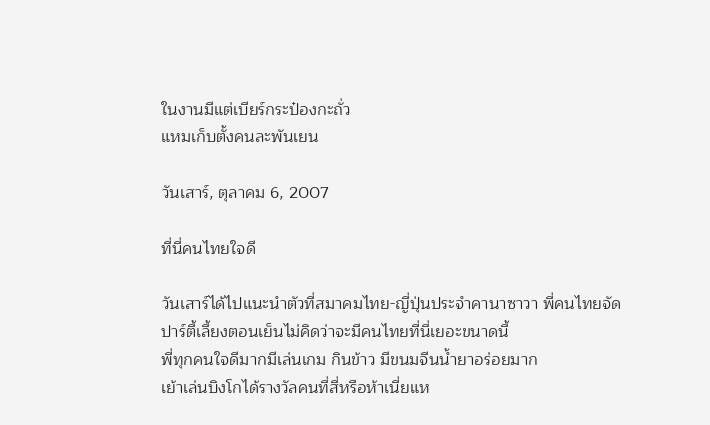ในงานมีแต่เบียร์กระป๋องกะถั่ว
แหมเก็บตั้งคนละพันเยน

วันเสาร์, ตุลาคม 6, 2007

ที่นี่คนไทยใจดี

วันเสาร์ได้ไปแนะนำตัวที่สมาคมไทย-ญี่ปุ่นประจำคานาซาวา พี่คนไทยจัดปาร์ตี้เลี้ยงตอนเย็นไม่คิดว่าจะมีคนไทยที่นี่เยอะขนาดนี้
พี่ทุกคนใจดีมากมีเล่นเกม กินข้าว มีขนมจีนน้ำยาอร่อยมาก
เย้าเล่นบิงโกได้รางวัลคนที่สี่หรือห้าเนี่ยแห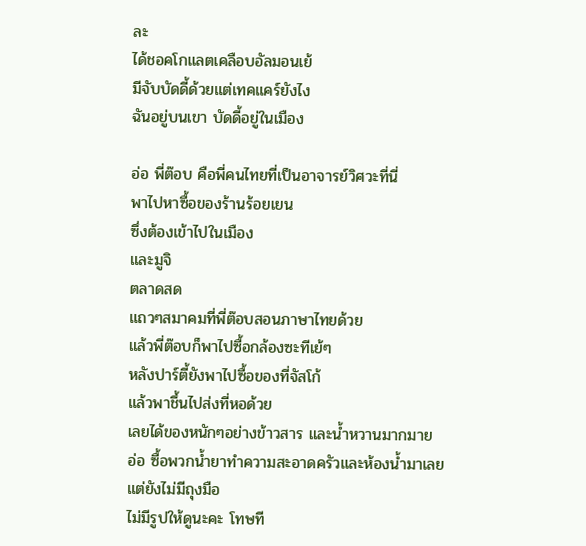ละ
ได้ชอคโกแลตเคลือบอัลมอนเย้
มีจับบัดดี้ด้วยแต่เทคแคร์ยังไง
ฉันอยู่บนเขา บัดดี้อยู่ในเมือง

อ่อ พี่ต๊อบ คือพี่คนไทยที่เป็นอาจารย์วิศวะที่นี่
พาไปหาซื้อของร้านร้อยเยน
ซึ่งต้องเข้าไปในเมือง
และมูจิ
ตลาดสด
แถวๆสมาคมที่พี่ต๊อบสอนภาษาไทยด้วย
แล้วพี่ต๊อบก็พาไปซื้อกล้องซะทีเย้ๆ
หลังปาร์ตี้ยังพาไปซื้อของที่จัสโก้
แล้วพาชึ้นไปส่งที่หอด้วย
เลยได้ของหนักๆอย่างข้าวสาร และน้ำหวานมากมาย
อ่อ ซื้อพวกน้ำยาทำความสะอาดครัวและห้องน้ำมาเลย
แต่ยังไม่มีถุงมือ
ไม่มีรูปให้ดูนะคะ โทษที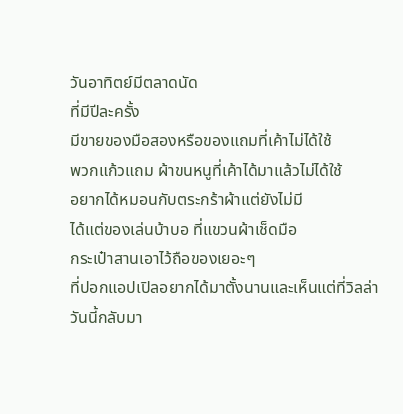วันอาทิตย์มีตลาดนัด
ที่มีปีละครั้ง
มีขายของมือสองหรือของแถมที่เค้าไม่ได้ใช้
พวกแก้วแถม ผ้าขนหนูที่เค้าได้มาแล้วไม่ได้ใช้
อยากได้หมอนกับตระกร้าผ้าแต่ยังไม่มี
ได้แต่ของเล่นบ้าบอ ที่แขวนผ้าเช็ดมือ
กระเป๋าสานเอาไว้ถือของเยอะๆ
ที่ปอกแอปเปิลอยากได้มาตั้งนานและเห็นแต่ที่วิลล่า
วันนี้กลับมา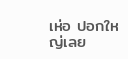เห่อ ปอกใหญ่เลย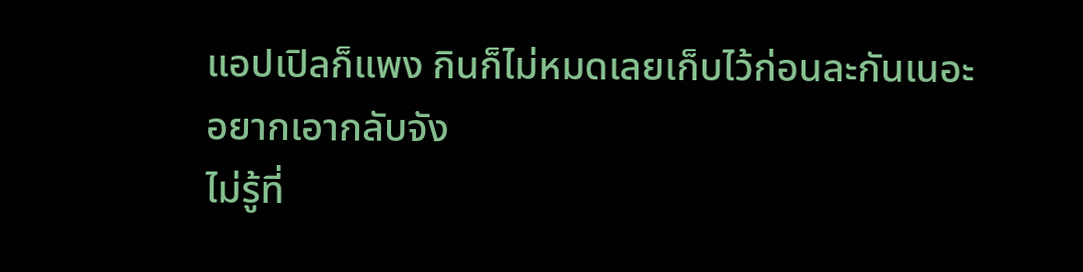แอปเปิลก็แพง กินก็ไม่หมดเลยเก็บไว้ก่อนละกันเนอะ
อยากเอากลับจัง
ไม่รู้ที่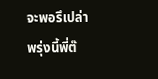จะพอรึเปล่า
พรุ่งนี้พี่ต๊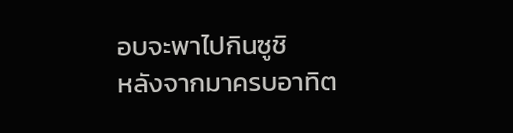อบจะพาไปกินซูชิ
หลังจากมาครบอาทิต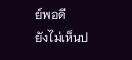ย์พอดี
ยังไม่เห็นป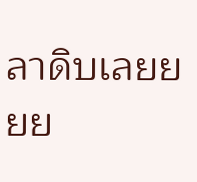ลาดิบเลยยยย